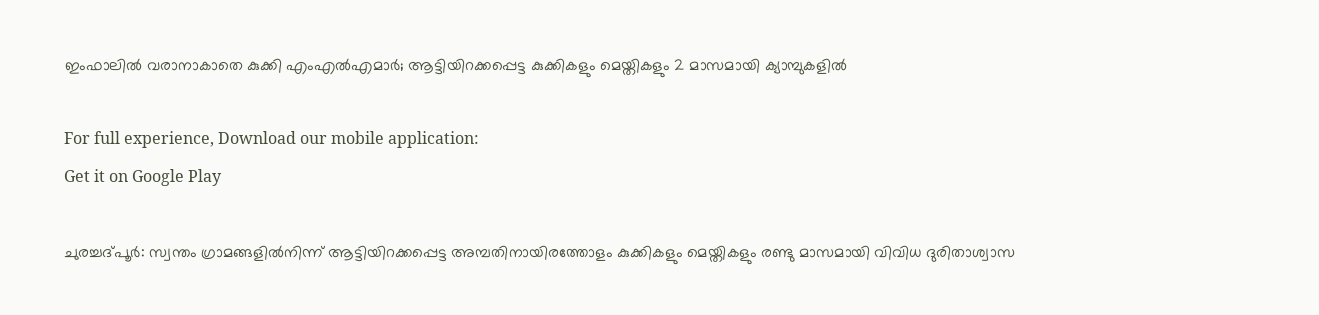ഇംഫാലിൽ വരാനാകാതെ കുക്കി എംഎൽഎമാർ; ആട്ടിയിറക്കപ്പെട്ട കുക്കികളും മെയ്തികളും 2 മാസമായി ക്യാമ്പുകളിൽ

For full experience, Download our mobile application:
Get it on Google Play

ചുരച്ചദ്പൂർ: സ്വന്തം ഗ്രാമങ്ങളിൽനിന്ന് ആട്ടിയിറക്കപ്പെട്ട അമ്പതിനായിരത്തോളം കുക്കികളും മെയ്തികളും രണ്ടു മാസമായി വിവിധ ദുരിതാശ്വാസ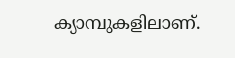ക്യാമ്പുകളിലാണ്.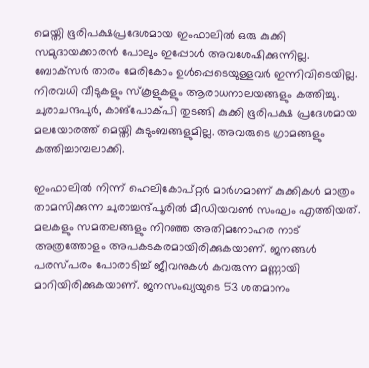മെയ്തി ഭൂരിപക്ഷപ്രദേശമായ ഇംഫാലിൽ ഒരു കുക്കി സമുദായക്കാരൻ പോലും ഇപ്പോൾ അവശേഷിക്കുന്നില്ല. ബോക്‌സർ താരം മേരികോം ഉൾപ്പെടെയുള്ളവർ ഇന്നിവിടെയില്ല. നിരവധി വീടുകളും സ്‌കൂളുകളും ആരാധനാലയങ്ങളും കത്തിച്ചു. ചുരാചന്ദപുർ, കാങ്പോക്പി തുടങ്ങി കുക്കി ഭൂരിപക്ഷ പ്രദേശമായ മലയോരത്ത് മെയ്തി കുടുംബങ്ങളുമില്ല. അവരുടെ ഗ്രാമങ്ങളും കത്തിച്ചാമ്പലാക്കി.

ഇംഫാലിൽ നിന്ന് ഹെലികോപ്റ്റർ മാർഗമാണ് കുക്കികൾ മാത്രം താമസിക്കുന്ന ചുരാച്ചന്ദ്പൂരിൽ മീഡിയവൺ സംഘം എത്തിയത്. മലകളും സമതലങ്ങളും നിറഞ്ഞ അതിമനോഹര നാട് അത്രത്തോളം അപകടകരമായിരിക്കുകയാണ്. ജനങ്ങൾ പരസ്പരം പോരാടിച്ച് ജീവനുകൾ കവരുന്ന മണ്ണായി മാറിയിരിക്കുകയാണ്. ജനസംഖ്യയുടെ 53 ശതമാനം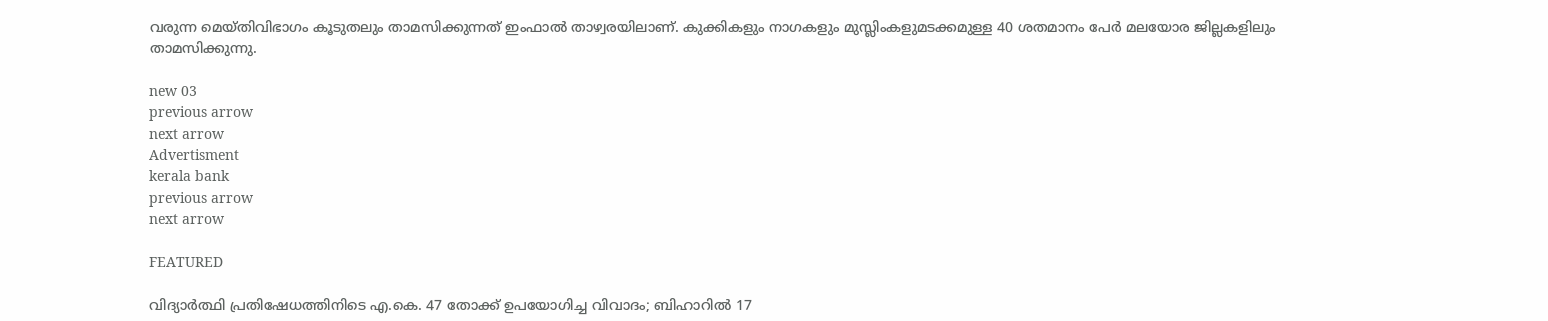വരുന്ന മെയ്തിവിഭാഗം കൂടുതലും താമസിക്കുന്നത് ഇംഫാൽ താഴ്വരയിലാണ്. കുക്കികളും നാഗകളും മുസ്ലിംകളുമടക്കമുള്ള 40 ശതമാനം പേർ മലയോര ജില്ലകളിലും താമസിക്കുന്നു.

new 03
previous arrow
next arrow
Advertisment
kerala bank
previous arrow
next arrow

FEATURED

വിദ്യാർത്ഥി പ്രതിഷേധത്തിനിടെ എ.കെ. 47 തോക്ക് ഉപയോഗിച്ച വിവാദം; ബിഹാറിൽ 17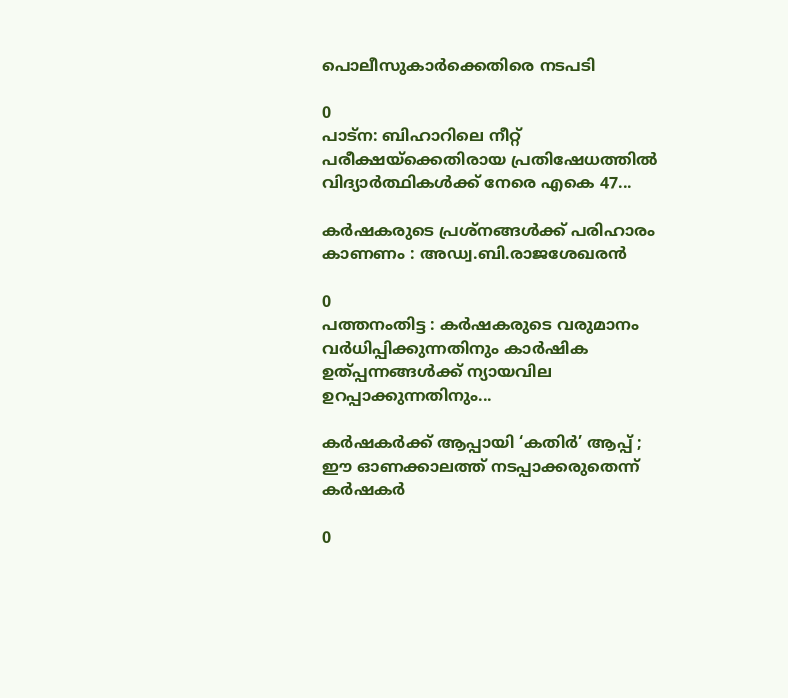പൊലീസുകാർക്കെതിരെ നടപടി

0
പാട്ന: ബിഹാറിലെ നീറ്റ് പരീക്ഷയ്‌ക്കെതിരായ പ്രതിഷേധത്തില്‍ വിദ്യാര്‍ത്ഥികള്‍ക്ക് നേരെ എകെ 47...

കർഷകരുടെ പ്രശ്നങ്ങൾക്ക് പരിഹാരം കാണണം : അഡ്വ.ബി.രാജശേഖരൻ

0
പത്തനംതിട്ട : കർഷകരുടെ വരുമാനം വർധിപ്പിക്കുന്നതിനും കാർഷിക ഉത്പ്പന്നങ്ങൾക്ക് ന്യായവില ഉറപ്പാക്കുന്നതിനും...

കര്‍ഷകര്‍ക്ക് ആപ്പായി ‘കതിർ’ ആപ്പ് ; ഈ ഓണക്കാലത്ത് നടപ്പാക്കരുതെന്ന് കര്‍ഷകര്‍

0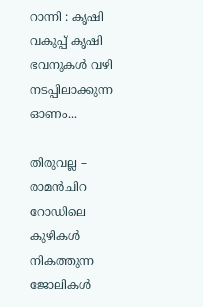റാന്നി : കൃഷി വകുപ്പ് കൃഷി ഭവനുകള്‍ വഴി നടപ്പിലാക്കുന്ന ഓണം...

തിരുവല്ല – രാമന്‍ചിറ റോഡിലെ കുഴികള്‍ നികത്തുന്ന ജോലികള്‍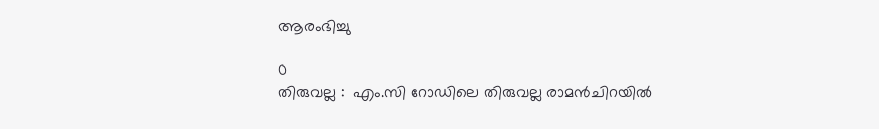ആരംഭിച്ചു

0
തിരുവല്ല :  എം.സി റോഡിലെ തിരുവല്ല രാമന്‍ചിറയില്‍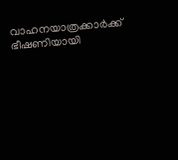വാഹനയാത്രക്കാര്‍ക്ക് ഭീഷണിയായി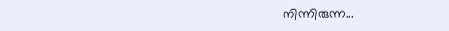നിന്നിരുന്ന...